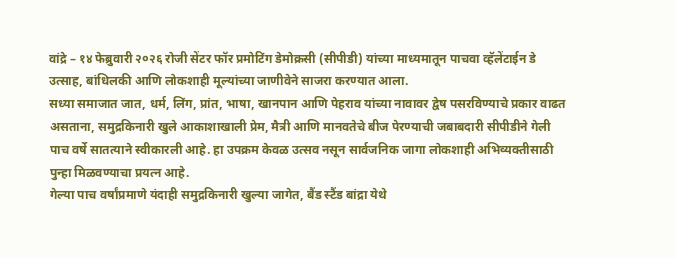वांद्रे – १४ फेब्रुवारी २०२६ रोजी सेंटर फॉर प्रमोटिंग डेमोक्रसी (सीपीडी) यांच्या माध्यमातून पाचवा व्हॅलेंटाईन डे उत्साह, बांधिलकी आणि लोकशाही मूल्यांच्या जाणीवेने साजरा करण्यात आला.
सध्या समाजात जात, धर्म, लिंग, प्रांत, भाषा, खानपान आणि पेहराव यांच्या नावावर द्वेष पसरविण्याचे प्रकार वाढत असताना, समुद्रकिनारी खुले आकाशाखाली प्रेम, मैत्री आणि मानवतेचे बीज पेरण्याची जबाबदारी सीपीडीने गेली पाच वर्षे सातत्याने स्वीकारली आहे. हा उपक्रम केवळ उत्सव नसून सार्वजनिक जागा लोकशाही अभिव्यक्तीसाठी पुन्हा मिळवण्याचा प्रयत्न आहे.
गेल्या पाच वर्षांप्रमाणे यंदाही समुद्रकिनारी खुल्या जागेत, बैंड स्टैंड बांद्रा येथे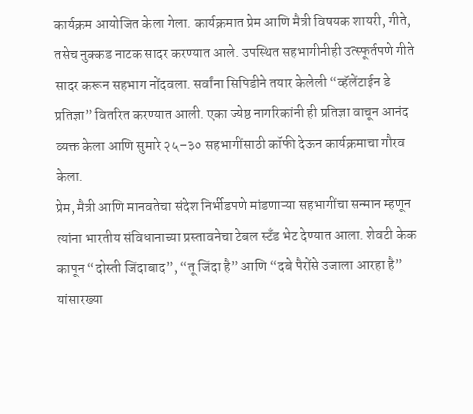कार्यक्रम आयोजित केला गेला. कार्यक्रमात प्रेम आणि मैत्री विषयक शायरी, गीते, तसेच नुक्कड नाटक सादर करण्यात आले. उपस्थित सहभागीनीही उत्स्फूर्तपणे गीते सादर करून सहभाग नोंदवला. सर्वांना सिपिडीने तयार केलेली “व्हॅलेंटाईन डे प्रतिज्ञा” वितरित करण्यात आली. एका ज्येष्ठ नागरिकांनी ही प्रतिज्ञा वाचून आनंद व्यक्त केला आणि सुमारे २५–३० सहभागींसाठी कॉफी देऊन कार्यक्रमाचा गौरव केला.
प्रेम, मैत्री आणि मानवतेचा संदेश निर्भीडपणे मांडणाऱ्या सहभागींचा सन्मान म्हणून त्यांना भारतीय संविधानाच्या प्रस्तावनेचा टेबल स्टँड भेट देण्यात आला. शेवटी केक कापून “दोस्ती जिंदाबाद”, “तू जिंदा है” आणि “दबे पैरोंसे उजाला आरहा है” यांसारख्या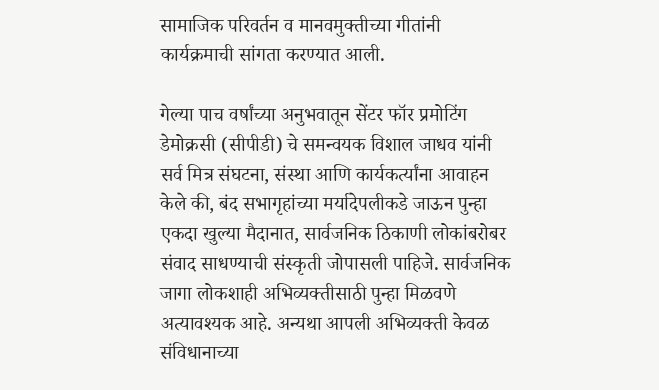सामाजिक परिवर्तन व मानवमुक्तीच्या गीतांनी कार्यक्रमाची सांगता करण्यात आली.

गेल्या पाच वर्षांच्या अनुभवातून सेंटर फॉर प्रमोटिंग डेमोक्रसी (सीपीडी) चे समन्वयक विशाल जाधव यांनी सर्व मित्र संघटना, संस्था आणि कार्यकर्त्यांना आवाहन केले की, बंद सभागृहांच्या मर्यादेपलीकडे जाऊन पुन्हा एकदा खुल्या मैदानात, सार्वजनिक ठिकाणी लोकांबरोबर संवाद साधण्याची संस्कृती जोपासली पाहिजे. सार्वजनिक जागा लोकशाही अभिव्यक्तीसाठी पुन्हा मिळवणे अत्यावश्यक आहे. अन्यथा आपली अभिव्यक्ती केवळ संविधानाच्या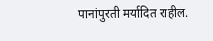पानांपुरती मर्यादित राहील.